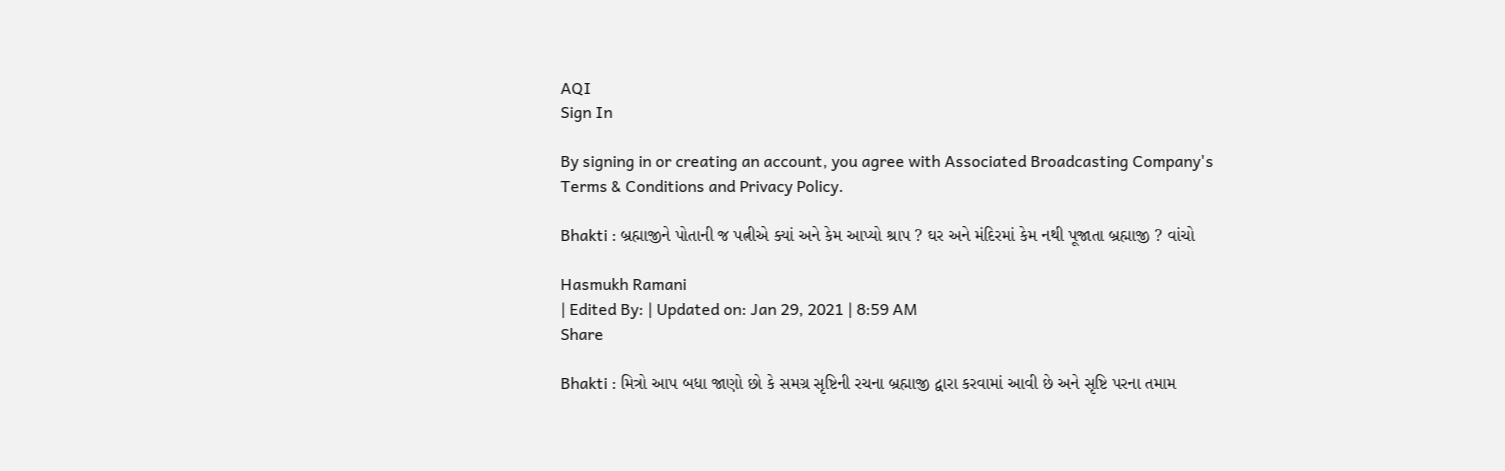AQI
Sign In

By signing in or creating an account, you agree with Associated Broadcasting Company's Terms & Conditions and Privacy Policy.

Bhakti : બ્રહ્માજીને પોતાની જ પત્નીએ ક્યાં અને કેમ આપ્યો શ્રાપ ? ઘર અને મંદિરમાં કેમ નથી પૂજાતા બ્રહ્માજી ? વાંચો

Hasmukh Ramani
| Edited By: | Updated on: Jan 29, 2021 | 8:59 AM
Share

Bhakti : મિત્રો આપ બધા જાણો છો કે સમગ્ર સૃષ્ટિની રચના બ્રહ્માજી દ્વારા કરવામાં આવી છે અને સૃષ્ટિ પરના તમામ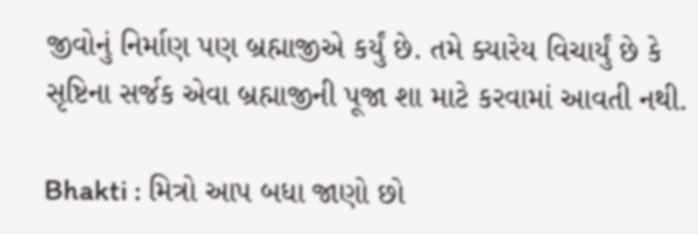જીવોનું નિર્માણ પણ બ્રહ્માજીએ કર્યું છે. તમે ક્યારેય વિચાર્યું છે કે સૃષ્ટિના સર્જક એવા બ્રહ્માજીની પૂજા શા માટે કરવામાં આવતી નથી.

Bhakti : મિત્રો આપ બધા જાણો છો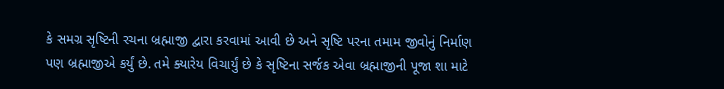કે સમગ્ર સૃષ્ટિની રચના બ્રહ્માજી દ્વારા કરવામાં આવી છે અને સૃષ્ટિ પરના તમામ જીવોનું નિર્માણ પણ બ્રહ્માજીએ કર્યું છે. તમે ક્યારેય વિચાર્યું છે કે સૃષ્ટિના સર્જક એવા બ્રહ્માજીની પૂજા શા માટે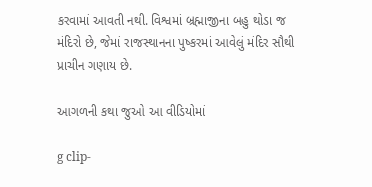કરવામાં આવતી નથી. વિશ્વમાં બ્રહ્માજીના બહુ થોડા જ મંદિરો છે, જેમાં રાજસ્થાનના પુષ્કરમાં આવેલું મંદિર સૌથી પ્રાચીન ગણાય છે.

આગળની કથા જુઓ આ વીડિયોમાં

g clip-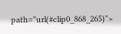path="url(#clip0_868_265)">